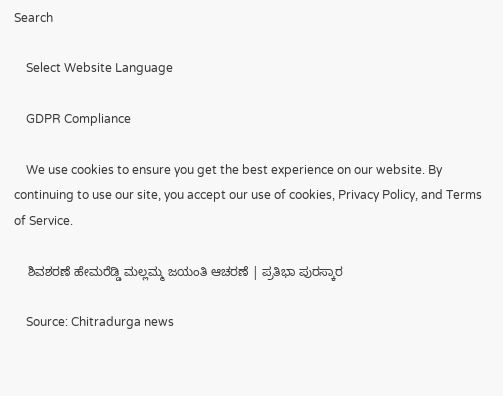Search

    Select Website Language

    GDPR Compliance

    We use cookies to ensure you get the best experience on our website. By continuing to use our site, you accept our use of cookies, Privacy Policy, and Terms of Service.

    ಶಿವಶರಣೆ ಹೇಮರೆಡ್ಡಿ ಮಲ್ಲಮ್ಮ ಜಯಂತಿ ಆಚರಣೆ | ಪ್ರತಿಭಾ ಪುರಸ್ಕಾರ

    Source: Chitradurga news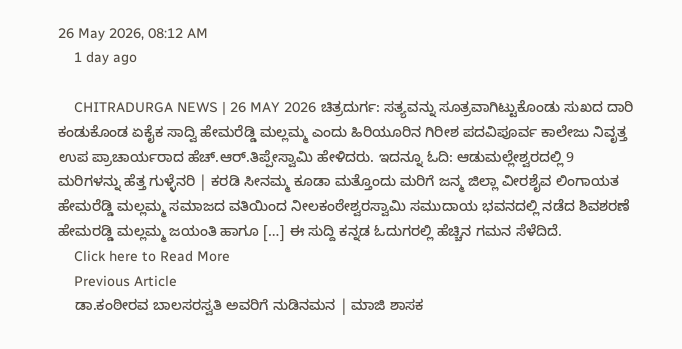26 May 2026, 08:12 AM
    1 day ago

    CHITRADURGA NEWS | 26 MAY 2026 ಚಿತ್ರದುರ್ಗ: ಸತ್ಯವನ್ನು ಸೂತ್ರವಾಗಿಟ್ಟುಕೊಂಡು ಸುಖದ ದಾರಿ ಕಂಡುಕೊಂಡ ಏಕೈಕ ಸಾದ್ವಿ ಹೇಮರೆಡ್ಡಿ ಮಲ್ಲಮ್ಮ ಎಂದು ಹಿರಿಯೂರಿನ ಗಿರೀಶ ಪದವಿಪೂರ್ವ ಕಾಲೇಜು ನಿವೃತ್ತ ಉಪ ಪ್ರಾಚಾರ್ಯರಾದ ಹೆಚ್.ಆರ್.ತಿಪ್ಪೇಸ್ವಾಮಿ ಹೇಳಿದರು. ಇದನ್ನೂ ಓದಿ: ಆಡುಮಲ್ಲೇಶ್ವರದಲ್ಲಿ 9 ಮರಿಗಳನ್ನು ಹೆತ್ತ ಗುಳ್ಳೆನರಿ | ಕರಡಿ ಸೀನಮ್ಮ ಕೂಡಾ ಮತ್ತೊಂದು ಮರಿಗೆ ಜನ್ಮ ಜಿಲ್ಲಾ ವೀರಶೈವ ಲಿಂಗಾಯತ ಹೇಮರೆಡ್ಡಿ ಮಲ್ಲಮ್ಮ ಸಮಾಜದ ವತಿಯಿಂದ ನೀಲಕಂಠೇಶ್ವರಸ್ವಾಮಿ ಸಮುದಾಯ ಭವನದಲ್ಲಿ ನಡೆದ ಶಿವಶರಣೆ ಹೇಮರಡ್ಡಿ ಮಲ್ಲಮ್ಮ ಜಯಂತಿ ಹಾಗೂ […] ಈ ಸುದ್ದಿ ಕನ್ನಡ ಓದುಗರಲ್ಲಿ ಹೆಚ್ಚಿನ ಗಮನ ಸೆಳೆದಿದೆ.
    Click here to Read More
    Previous Article
    ಡಾ.ಕಂಠೀರವ ಬಾಲಸರಸ್ವತಿ ಅವರಿಗೆ ನುಡಿನಮನ | ಮಾಜಿ ಶಾಸಕ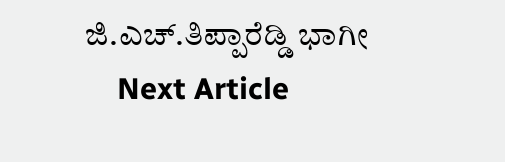ಜಿ.ಎಚ್.ತಿಪ್ಪಾರೆಡ್ಡಿ ಭಾಗೀ
    Next Article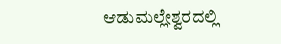ಆಡುಮಲ್ಲೇಶ್ವರದಲ್ಲಿ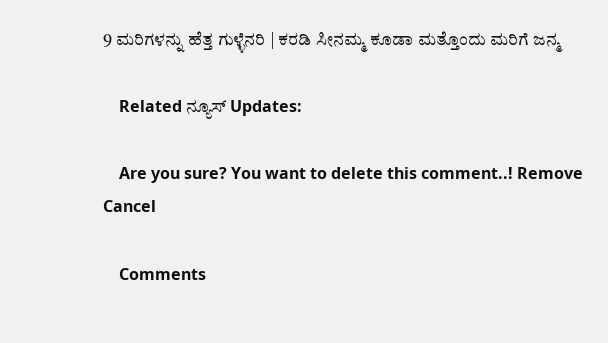9 ಮರಿಗಳನ್ನು ಹೆತ್ತ ಗುಳ್ಳೆನರಿ | ಕರಡಿ ಸೀನಮ್ಮ ಕೂಡಾ ಮತ್ತೊಂದು ಮರಿಗೆ ಜನ್ಮ

    Related ನ್ಯೂಸ್ Updates:

    Are you sure? You want to delete this comment..! Remove Cancel

    Comments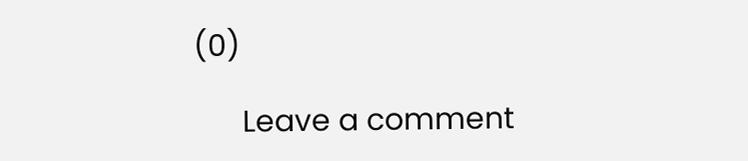(0)

      Leave a comment